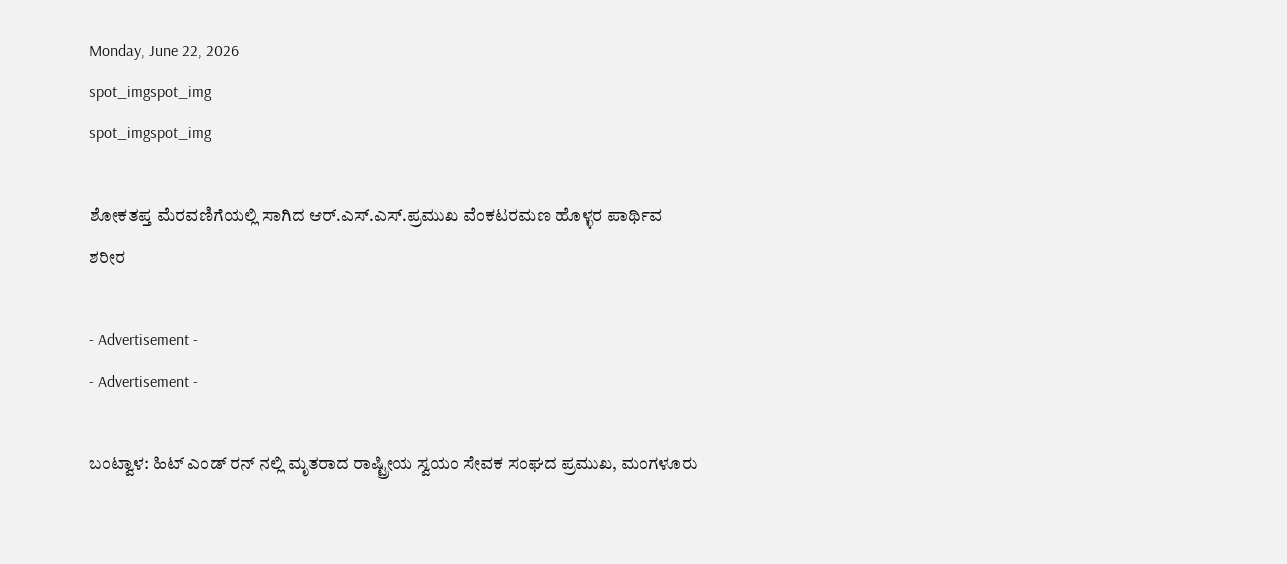Monday, June 22, 2026
spot_imgspot_img
spot_imgspot_img

ಶೋಕತಪ್ತ ಮೆರವಣಿಗೆಯಲ್ಲಿ ಸಾಗಿದ ಆರ್.ಎಸ್.ಎಸ್.ಪ್ರಮುಖ ವೆಂಕಟರಮಣ ಹೊಳ್ಳರ ಪಾರ್ಥಿವ ಶರೀರ

- Advertisement -
- Advertisement -

ಬಂಟ್ವಾಳ: ಹಿಟ್ ಎಂಡ್ ರನ್ ನಲ್ಲಿ ಮೃತರಾದ ರಾಷ್ಟ್ರೀಯ ಸ್ವಯಂ ಸೇವಕ ಸಂಘದ ಪ್ರಮುಖ, ಮಂಗಳೂರು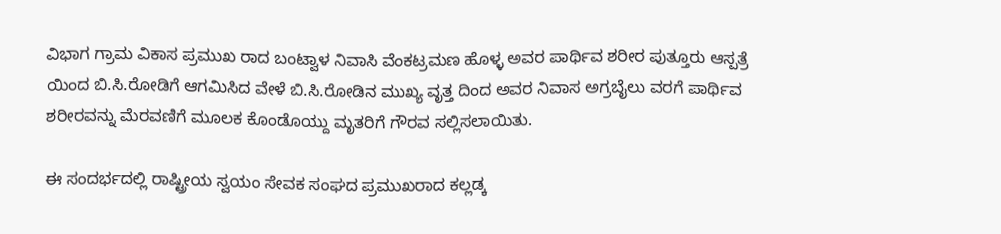ವಿಭಾಗ ಗ್ರಾಮ ವಿಕಾಸ ಪ್ರಮುಖ ರಾದ ಬಂಟ್ವಾಳ ನಿವಾಸಿ ವೆಂಕಟ್ರಮಣ ಹೊಳ್ಳ ಅವರ ಪಾರ್ಥಿವ ಶರೀರ ಪುತ್ತೂರು ಆಸ್ಪತ್ರೆ ಯಿಂದ ಬಿ.ಸಿ.ರೋಡಿಗೆ ಆಗಮಿಸಿದ ವೇಳೆ ಬಿ.ಸಿ.ರೋಡಿನ ಮುಖ್ಯ ವೃತ್ತ ದಿಂದ ಅವರ ನಿವಾಸ ಅಗ್ರಬೈಲು ವರಗೆ ಪಾರ್ಥಿವ ಶರೀರವನ್ನು ಮೆರವಣಿಗೆ ಮೂಲಕ ಕೊಂಡೊಯ್ದು ಮೃತರಿಗೆ ಗೌರವ ಸಲ್ಲಿಸಲಾಯಿತು.

ಈ ಸಂದರ್ಭದಲ್ಲಿ ರಾಷ್ಟ್ರೀಯ ಸ್ವಯಂ ಸೇವಕ ಸಂಘದ ಪ್ರಮುಖರಾದ ಕಲ್ಲಡ್ಕ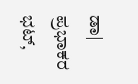ಡಾ| ಪ್ರಭಾಕರ ಭಟ್,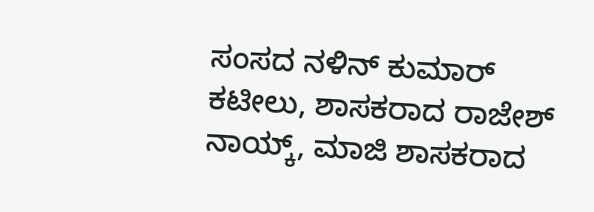ಸಂಸದ ನಳಿನ್ ಕುಮಾರ್ ಕಟೀಲು, ಶಾಸಕರಾದ ರಾಜೇಶ್ ನಾಯ್ಕ್, ಮಾಜಿ ಶಾಸಕರಾದ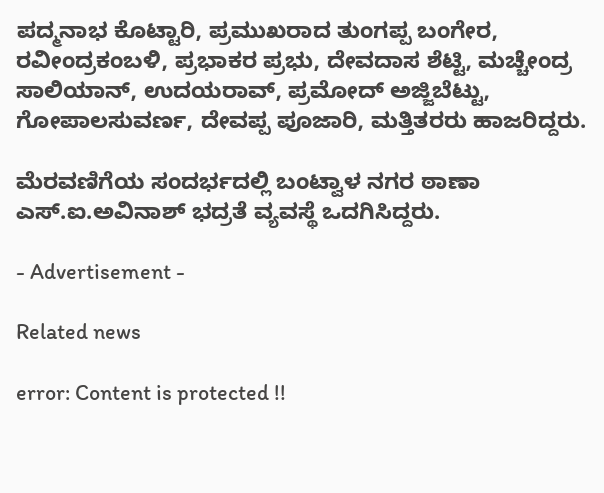ಪದ್ಮನಾಭ ಕೊಟ್ಟಾರಿ, ಪ್ರಮುಖರಾದ ತುಂಗಪ್ಪ ಬಂಗೇರ, ರವೀಂದ್ರಕಂಬಳಿ, ಪ್ರಭಾಕರ ಪ್ರಭು, ದೇವದಾಸ ಶೆಟ್ಟಿ, ಮಚ್ಚೇಂದ್ರ ಸಾಲಿಯಾನ್, ಉದಯರಾವ್, ಪ್ರಮೋದ್ ಅಜ್ಜಿಬೆಟ್ಟು, ಗೋಪಾಲಸುವರ್ಣ, ದೇವಪ್ಪ ಪೂಜಾರಿ, ಮತ್ತಿತರರು ಹಾಜರಿದ್ದರು.

ಮೆರವಣಿಗೆಯ ಸಂದರ್ಭದಲ್ಲಿ ಬಂಟ್ವಾಳ ನಗರ ಠಾಣಾ ಎಸ್.ಐ.ಅವಿನಾಶ್ ಭದ್ರತೆ ವ್ಯವಸ್ಥೆ ಒದಗಿಸಿದ್ದರು.

- Advertisement -

Related news

error: Content is protected !!